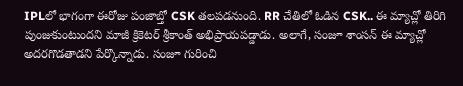IPLలో భాగంగా ఈరోజు పంజాబ్తో CSK తలపడనుంది. RR చేతిలో ఓడిన CSK.. ఈ మ్యాచ్లో తిరిగి పుంజుకుంటుందని మాజీ క్రికెటర్ శ్రీకాంత్ అభిప్రాయపడ్డాడు. అలాగే, సంజూ శాంసన్ ఈ మ్యాచ్లో అదరగొడతాడని పేర్కొన్నాడు. సంజూ గురించి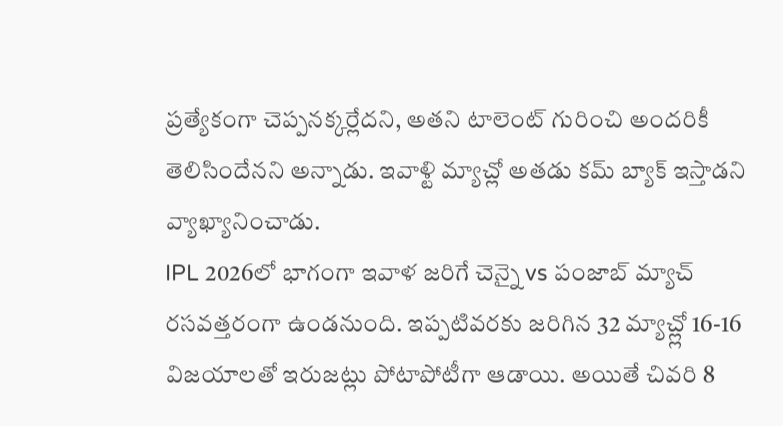ప్రత్యేకంగా చెప్పనక్కర్లేదని, అతని టాలెంట్ గురించి అందరికీ తెలిసిందేనని అన్నాడు. ఇవాళ్టి మ్యాచ్లో అతడు కమ్ బ్యాక్ ఇస్తాడని వ్యాఖ్యానించాడు.
IPL 2026లో భాగంగా ఇవాళ జరిగే చెన్నై vs పంజాబ్ మ్యాచ్ రసవత్తరంగా ఉండనుంది. ఇప్పటివరకు జరిగిన 32 మ్యాచ్ల్లో 16-16 విజయాలతో ఇరుజట్లు పోటాపోటీగా ఆడాయి. అయితే చివరి 8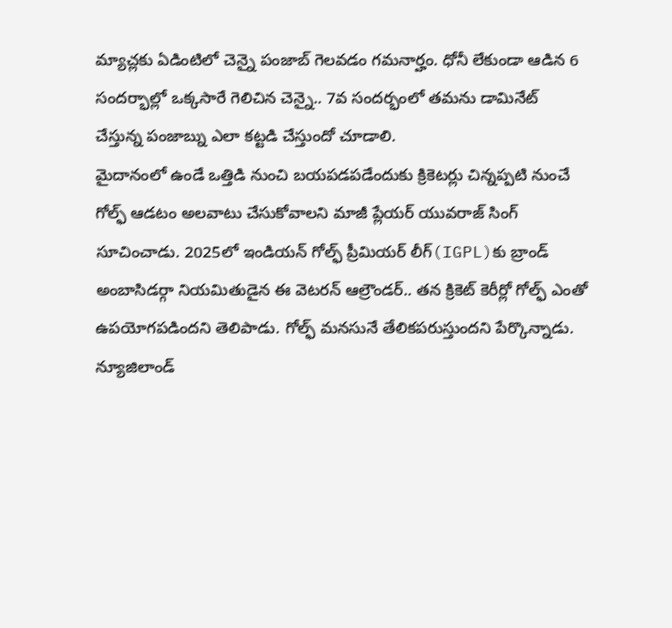మ్యాచ్లకు ఏడింటిలో చెన్నై పంజాబ్ గెలవడం గమనార్హం. ధోనీ లేకుండా ఆడిన 6 సందర్భాల్లో ఒక్కసారే గెలిచిన చెన్నై.. 7వ సందర్భంలో తమను డామినేట్ చేస్తున్న పంజాబ్ను ఎలా కట్టడి చేస్తుందో చూడాలి.
మైదానంలో ఉండే ఒత్తిడి నుంచి బయపడపడేందుకు క్రికెటర్లు చిన్నప్పటి నుంచే గోల్ఫ్ ఆడటం అలవాటు చేసుకోవాలని మాజీ ప్లేయర్ యువరాజ్ సింగ్ సూచించాడు. 2025లో ఇండియన్ గోల్ఫ్ ప్రీమియర్ లీగ్(IGPL)కు బ్రాండ్ అంబాసిడర్గా నియమితుడైన ఈ వెటరన్ ఆల్రౌండర్.. తన క్రికెట్ కెరీర్లో గోల్ఫ్ ఎంతో ఉపయోగపడిందని తెలిపాడు. గోల్ఫ్ మనసునే తేలికపరుస్తుందని పేర్కొన్నాడు.
న్యూజిలాండ్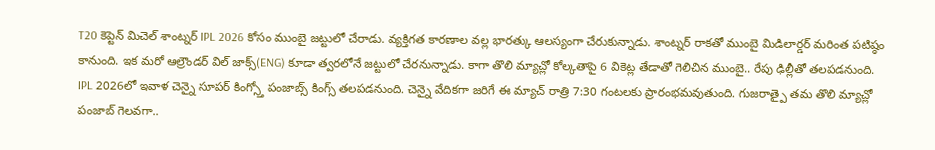T20 కెప్టెన్ మిచెల్ శాంట్నర్ IPL 2026 కోసం ముంబై జట్టులో చేరాడు. వ్యక్తిగత కారణాల వల్ల భారత్కు ఆలస్యంగా చేరుకున్నాడు. శాంట్నర్ రాకతో ముంబై మిడిలార్డర్ మరింత పటిష్ఠం కానుంది. ఇక మరో ఆల్రౌండర్ విల్ జాక్స్(ENG) కూడా త్వరలోనే జట్టులో చేరనున్నాడు. కాగా తొలి మ్యాచ్లో కోల్కతాపై 6 వికెట్ల తేడాతో గెలిచిన ముంబై.. రేపు ఢిల్లీతో తలపడనుంది.
IPL 2026లో ఇవాళ చెన్నై సూపర్ కింగ్స్తో పంజాబ్స్ కింగ్స్ తలపడనుంది. చెన్నై వేదికగా జరిగే ఈ మ్యాచ్ రాత్రి 7:30 గంటలకు ప్రారంభమవుతుంది. గుజరాత్పై తమ తొలి మ్యాచ్లో పంజాబ్ గెలవగా..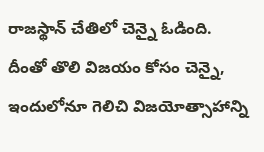రాజస్థాన్ చేతిలో చెన్నై ఓడింది. దీంతో తొలి విజయం కోసం చెన్నై, ఇందులోనూ గెలిచి విజయోత్సాహాన్ని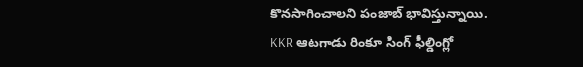కొనసాగించాలని పంజాబ్ భావిస్తున్నాయి.
KKR ఆటగాడు రింకూ సింగ్ ఫీల్డింగ్లో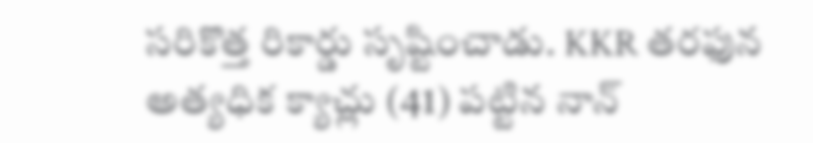సరికొత్త రికార్డు సృష్టించాడు. KKR తరఫున అత్యధిక క్యాచ్లు (41) పట్టిన నాన్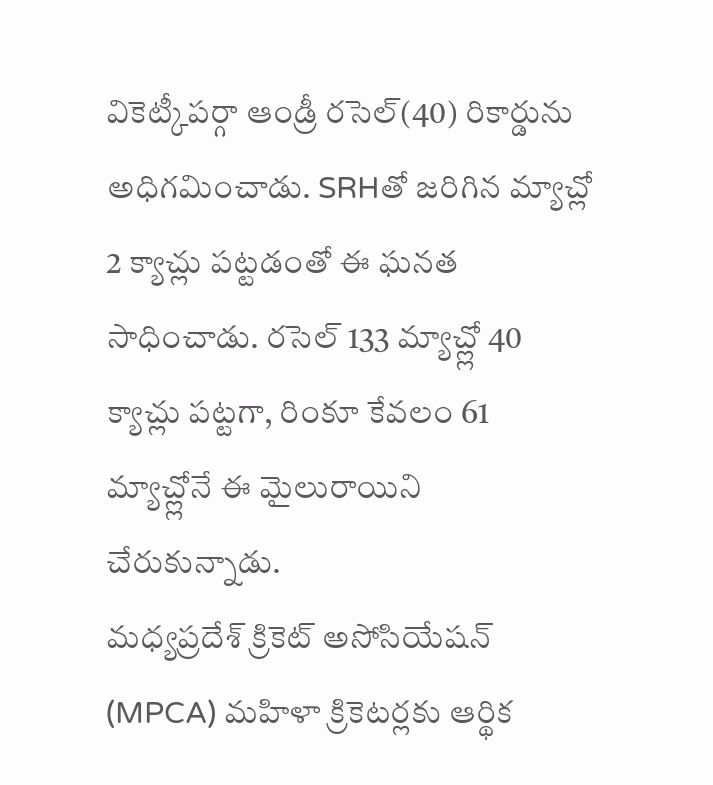వికెట్కీపర్గా ఆండ్రీ రసెల్(40) రికార్డును అధిగమించాడు. SRHతో జరిగిన మ్యాచ్లో 2 క్యాచ్లు పట్టడంతో ఈ ఘనత సాధించాడు. రసెల్ 133 మ్యాచ్ల్లో 40 క్యాచ్లు పట్టగా, రింకూ కేవలం 61 మ్యాచ్ల్లోనే ఈ మైలురాయిని చేరుకున్నాడు.
మధ్యప్రదేశ్ క్రికెట్ అసోసియేషన్ (MPCA) మహిళా క్రికెటర్లకు ఆర్థిక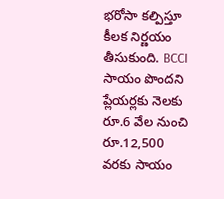భరోసా కల్పిస్తూ కీలక నిర్ణయం తీసుకుంది. BCCI సాయం పొందని ప్లేయర్లకు నెలకు రూ.6 వేల నుంచి రూ.12,500 వరకు సాయం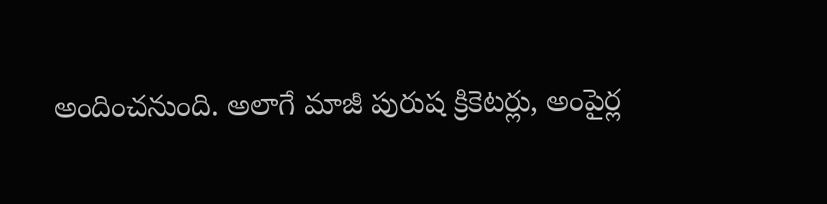అందించనుంది. అలాగే మాజీ పురుష క్రికెటర్లు, అంపైర్ల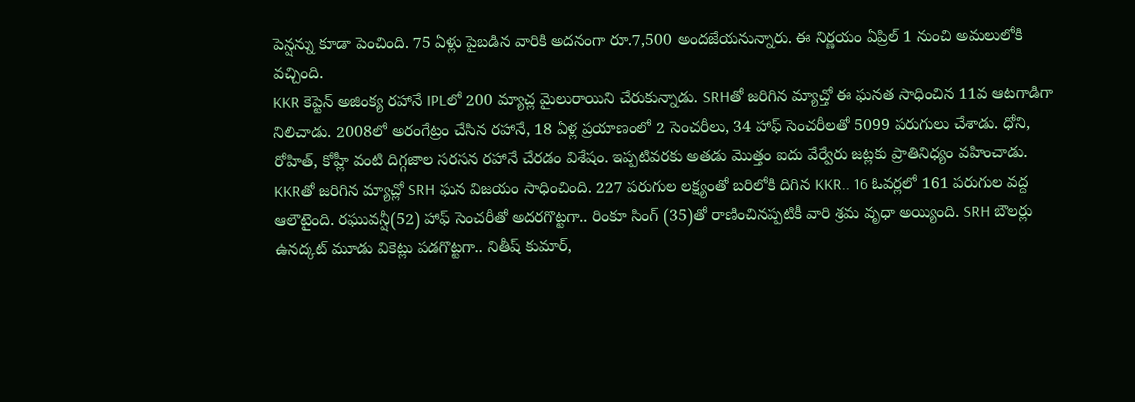పెన్షన్ను కూడా పెంచింది. 75 ఏళ్లు పైబడిన వారికి అదనంగా రూ.7,500 అందజేయనున్నారు. ఈ నిర్ణయం ఏప్రిల్ 1 నుంచి అమలులోకి వచ్చింది.
KKR కెప్టెన్ అజింక్య రహానే IPLలో 200 మ్యాచ్ల మైలురాయిని చేరుకున్నాడు. SRHతో జరిగిన మ్యాచ్తో ఈ ఘనత సాధించిన 11వ ఆటగాడిగా నిలిచాడు. 2008లో అరంగేట్రం చేసిన రహానే, 18 ఏళ్ల ప్రయాణంలో 2 సెంచరీలు, 34 హాఫ్ సెంచరీలతో 5099 పరుగులు చేశాడు. ధోని, రోహిత్, కోహ్లీ వంటి దిగ్గజాల సరసన రహానే చేరడం విశేషం. ఇప్పటివరకు అతడు మొత్తం ఐదు వేర్వేరు జట్లకు ప్రాతినిధ్యం వహించాడు.
KKRతో జరిగిన మ్యాచ్లో SRH ఘన విజయం సాధించింది. 227 పరుగుల లక్ష్యంతో బరిలోకి దిగిన KKR.. 16 ఓవర్లలో 161 పరుగుల వద్ద ఆలౌటైంది. రఘువన్షీ(52) హాఫ్ సెంచరీతో అదరగొట్టగా.. రింకూ సింగ్ (35)తో రాణించినప్పటికీ వారి శ్రమ వృధా అయ్యింది. SRH బౌలర్లు ఉనద్కట్ మూడు వికెట్లు పడగొట్టగా.. నితీష్ కుమార్,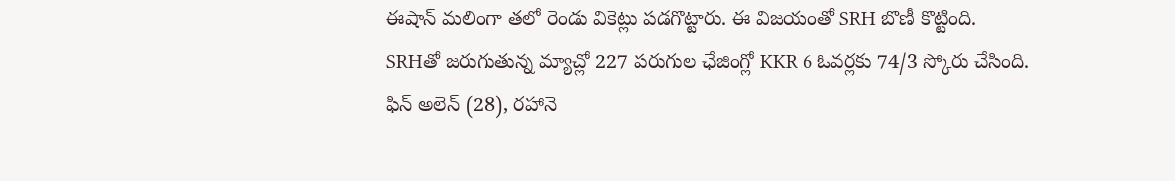ఈషాన్ మలింగా తలో రెండు వికెట్లు పడగొట్టారు. ఈ విజయంతో SRH బొణీ కొట్టింది.
SRHతో జరుగుతున్న మ్యాచ్లో 227 పరుగుల ఛేజింగ్లో KKR 6 ఓవర్లకు 74/3 స్కోరు చేసింది. ఫిన్ అలెన్ (28), రహానె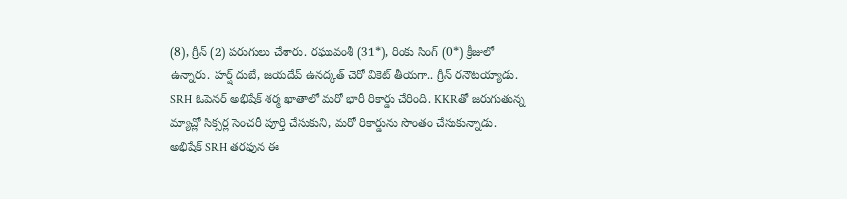(8), గ్రీన్ (2) పరుగులు చేశారు. రఘువంశీ (31*), రింకు సింగ్ (0*) క్రీజులో ఉన్నారు. హర్ష్ దుబే, జయదేవ్ ఉనద్కత్ చెరో వికెట్ తీయగా.. గ్రీన్ రనౌటయ్యాడు.
SRH ఓపెనర్ అభిషేక్ శర్మ ఖాతాలో మరో భారీ రికార్డు చేరింది. KKRతో జరుగుతున్న మ్యాచ్లో సిక్సర్ల సెంచరీ పూర్తి చేసుకుని, మరో రికార్డును సొంతం చేసుకున్నాడు. అభిషేక్ SRH తరఫున ఈ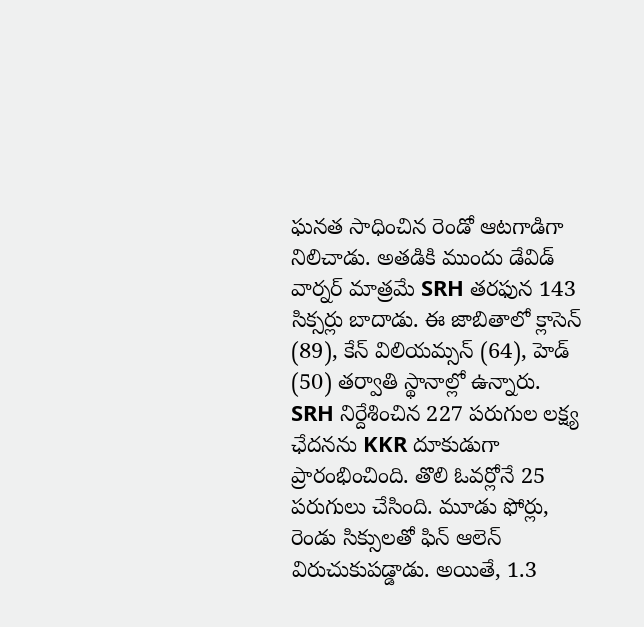ఘనత సాధించిన రెండో ఆటగాడిగా నిలిచాడు. అతడికి ముందు డేవిడ్ వార్నర్ మాత్రమే SRH తరఫున 143 సిక్సర్లు బాదాడు. ఈ జాబితాలో క్లాసెన్ (89), కేన్ విలియమ్సన్ (64), హెడ్ (50) తర్వాతి స్థానాల్లో ఉన్నారు.
SRH నిర్దేశించిన 227 పరుగుల లక్ష్య ఛేదనను KKR దూకుడుగా ప్రారంభించింది. తొలి ఓవర్లోనే 25 పరుగులు చేసింది. మూడు ఫోర్లు, రెండు సిక్సులతో ఫిన్ ఆలెన్ విరుచుకుపడ్డాడు. అయితే, 1.3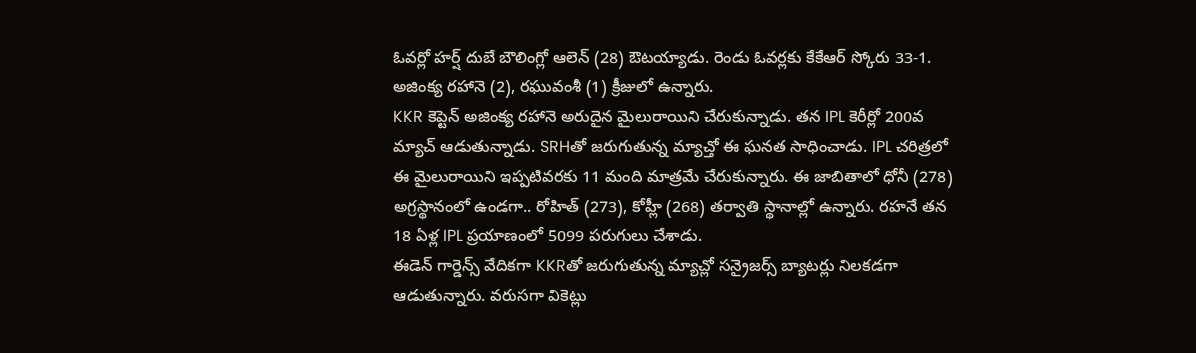ఓవర్లో హర్ష్ దుబే బౌలింగ్లో ఆలెన్ (28) ఔటయ్యాడు. రెండు ఓవర్లకు కేకేఆర్ స్కోరు 33-1. అజింక్య రహానె (2), రఘువంశీ (1) క్రీజులో ఉన్నారు.
KKR కెప్టెన్ అజింక్య రహానె అరుదైన మైలురాయిని చేరుకున్నాడు. తన IPL కెరీర్లో 200వ మ్యాచ్ ఆడుతున్నాడు. SRHతో జరుగుతున్న మ్యాచ్తో ఈ ఘనత సాధించాడు. IPL చరిత్రలో ఈ మైలురాయిని ఇప్పటివరకు 11 మంది మాత్రమే చేరుకున్నారు. ఈ జాబితాలో ధోనీ (278) అగ్రస్థానంలో ఉండగా.. రోహిత్ (273), కోహ్లీ (268) తర్వాతి స్థానాల్లో ఉన్నారు. రహనే తన 18 ఏళ్ల IPL ప్రయాణంలో 5099 పరుగులు చేశాడు.
ఈడెన్ గార్డెన్స్ వేదికగా KKRతో జరుగుతున్న మ్యాచ్లో సన్రైజర్స్ బ్యాటర్లు నిలకడగా ఆడుతున్నారు. వరుసగా వికెట్లు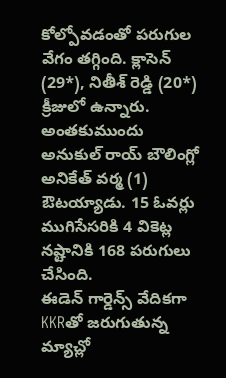కోల్పోవడంతో పరుగుల వేగం తగ్గింది. క్లాసెన్ (29*), నితీశ్ రెడ్డి (20*) క్రీజులో ఉన్నారు. అంతకుముందు అనుకుల్ రాయ్ బౌలింగ్లో అనికేత్ వర్మ (1) ఔటయ్యాడు. 15 ఓవర్లు ముగిసేసరికి 4 వికెట్ల నష్టానికి 168 పరుగులు చేసింది.
ఈడెన్ గార్డెన్స్ వేదికగా KKRతో జరుగుతున్న మ్యాచ్లో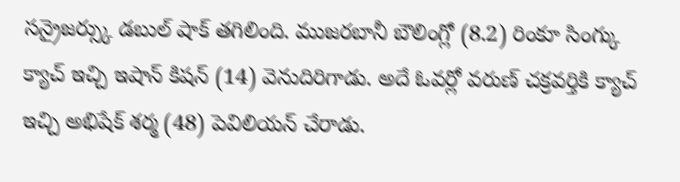సన్రైజర్స్కు డబుల్ షాక్ తగిలింది. ముజరబానీ బౌలింగ్లో (8.2) రింకూ సింగ్కు క్యాచ్ ఇచ్చి ఇషాన్ కిషన్ (14) వెనుదిరిగాడు. అదే ఓవర్లో వరుణ్ చక్రవర్తికి క్యాచ్ ఇచ్చి అభిషేక్ శర్మ (48) పెవిలియన్ చేరాడు.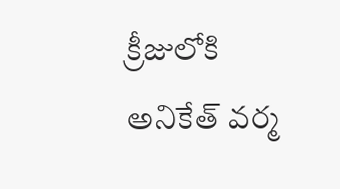క్రీజులోకి అనికేత్ వర్మ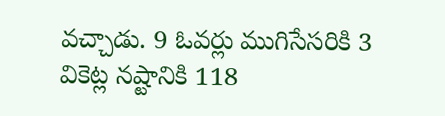వచ్చాడు. 9 ఓవర్లు ముగిసేసరికి 3 వికెట్ల నష్టానికి 118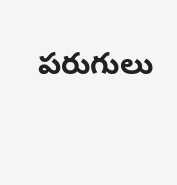పరుగులు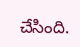చేసింది.